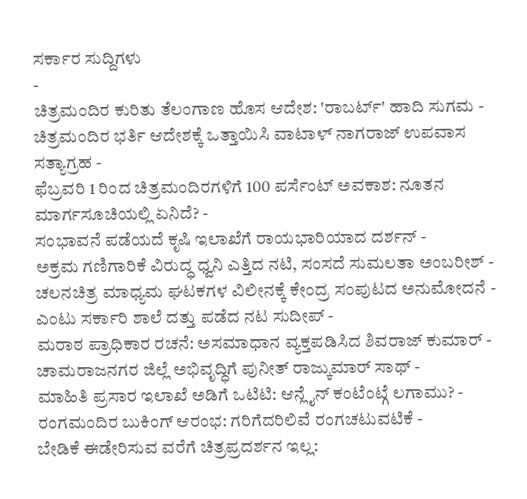ಸರ್ಕಾರ ಸುದ್ದಿಗಳು
-
ಚಿತ್ರಮಂದಿರ ಕುರಿತು ತೆಲಂಗಾಣ ಹೊಸ ಆದೇಶ: 'ರಾಬರ್ಟ್' ಹಾದಿ ಸುಗಮ -
ಚಿತ್ರಮಂದಿರ ಭರ್ತಿ ಆದೇಶಕ್ಕೆ ಒತ್ತಾಯಿಸಿ ವಾಟಾಳ್ ನಾಗರಾಜ್ ಉಪವಾಸ ಸತ್ಯಾಗ್ರಹ -
ಫೆಬ್ರವರಿ 1 ರಿಂದ ಚಿತ್ರಮಂದಿರಗಳಿಗೆ 100 ಪರ್ಸೆಂಟ್ ಅವಕಾಶ: ನೂತನ ಮಾರ್ಗಸೂಚಿಯಲ್ಲಿ ಏನಿದೆ? -
ಸಂಭಾವನೆ ಪಡೆಯದೆ ಕೃಷಿ ಇಲಾಖೆಗೆ ರಾಯಭಾರಿಯಾದ ದರ್ಶನ್ -
ಅಕ್ರಮ ಗಣಿಗಾರಿಕೆ ವಿರುದ್ಧ ಧ್ವನಿ ಎತ್ತಿದ ನಟಿ, ಸಂಸದೆ ಸುಮಲತಾ ಅಂಬರೀಶ್ -
ಚಲನಚಿತ್ರ ಮಾಧ್ಯಮ ಘಟಕಗಳ ವಿಲೀನಕ್ಕೆ ಕೇಂದ್ರ ಸಂಪುಟದ ಅನುಮೋದನೆ -
ಎಂಟು ಸರ್ಕಾರಿ ಶಾಲೆ ದತ್ತು ಪಡೆದ ನಟ ಸುದೀಪ್ -
ಮರಾಠ ಪ್ರಾಧಿಕಾರ ರಚನೆ: ಅಸಮಾಧಾನ ವ್ಯಕ್ತಪಡಿಸಿದ ಶಿವರಾಜ್ ಕುಮಾರ್ -
ಚಾಮರಾಜನಗರ ಜಿಲ್ಲೆ ಅಭಿವೃದ್ಧಿಗೆ ಪುನೀತ್ ರಾಜ್ಕುಮಾರ್ ಸಾಥ್ -
ಮಾಹಿತಿ ಪ್ರಸಾರ ಇಲಾಖೆ ಅಡಿಗೆ ಒಟಿಟಿ: ಆನ್ಲೈನ್ ಕಂಟೆಂಟ್ಗೆ ಲಗಾಮು? -
ರಂಗಮಂದಿರ ಬುಕಿಂಗ್ ಆರಂಭ: ಗರಿಗೆದರಿಲಿವೆ ರಂಗಚಟುವಟಿಕೆ -
ಬೇಡಿಕೆ ಈಡೇರಿಸುವ ವರೆಗೆ ಚಿತ್ರಪ್ರದರ್ಶನ ಇಲ್ಲ: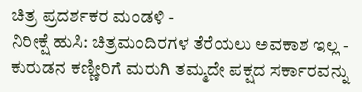ಚಿತ್ರ ಪ್ರದರ್ಶಕರ ಮಂಡಳಿ -
ನಿರೀಕ್ಷೆ ಹುಸಿ: ಚಿತ್ರಮಂದಿರಗಳ ತೆರೆಯಲು ಅವಕಾಶ ಇಲ್ಲ -
ಕುರುಡನ ಕಣ್ಣೀರಿಗೆ ಮರುಗಿ ತಮ್ಮದೇ ಪಕ್ಷದ ಸರ್ಕಾರವನ್ನು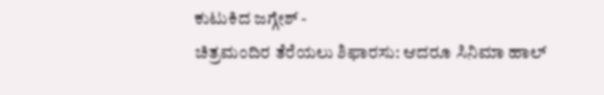ಕುಟುಕಿದ ಜಗ್ಗೇಶ್ -
ಚಿತ್ರಮಂದಿರ ತೆರೆಯಲು ಶಿಫಾರಸು: ಆದರೂ ಸಿನಿಮಾ ಹಾಲ್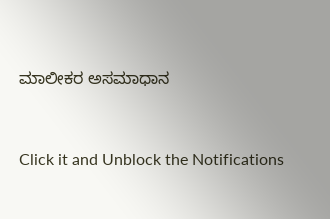ಮಾಲೀಕರ ಅಸಮಾಧಾನ


Click it and Unblock the Notifications